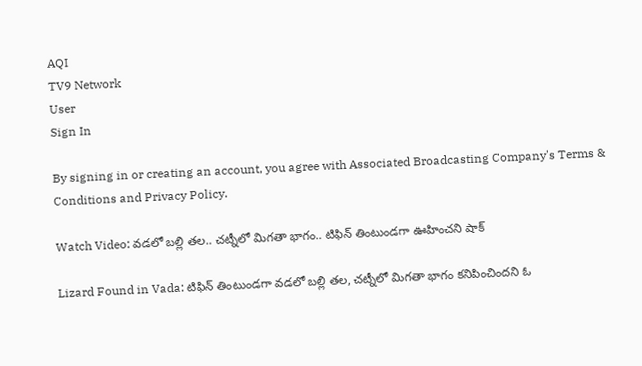AQI
TV9 Network
User
Sign In

By signing in or creating an account, you agree with Associated Broadcasting Company's Terms & Conditions and Privacy Policy.

Watch Video: వడలో బల్లి తల.. చట్నీలో మిగతా భాగం.. టిఫిన్ తింటుండగా ఊహించని షాక్

Lizard Found in Vada: టిఫిన్ తింటుండగా వడలో బల్లి తల, చట్నీలో మిగతా భాగం కనిపించిందని ఓ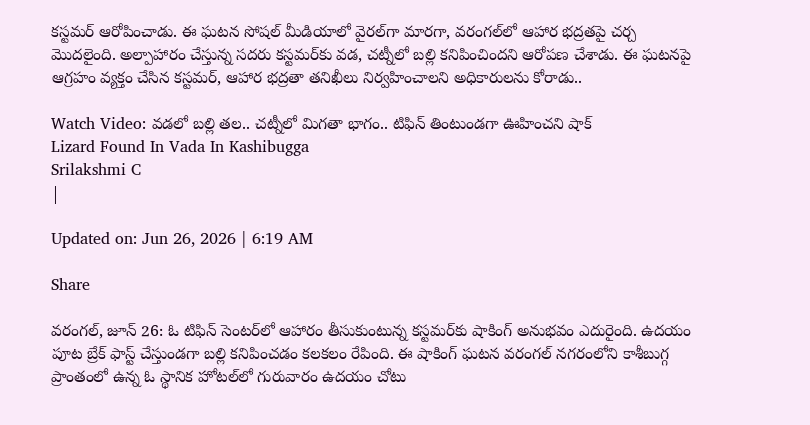కస్టమర్ ఆరోపించాడు. ఈ ఘటన సోషల్ మీడియాలో వైరల్‌గా మారగా, వరంగల్‌లో ఆహార భద్రతపై చర్చ మొదలైంది. అల్పాహారం చేస్తున్న సదరు కస్టమర్‌కు వడ, చట్నీలో బల్లి కనిపించిందని ఆరోపణ చేశాడు. ఈ ఘటనపై ఆగ్రహం వ్యక్తం చేసిన కస్టమర్, ఆహార భద్రతా తనిఖీలు నిర్వహించాలని అధికారులను కోరాడు..

Watch Video: వడలో బల్లి తల.. చట్నీలో మిగతా భాగం.. టిఫిన్ తింటుండగా ఊహించని షాక్
Lizard Found In Vada In Kashibugga
Srilakshmi C
|

Updated on: Jun 26, 2026 | 6:19 AM

Share

వరంగల్, జూన్ 26: ఓ టిఫిన్ సెంటర్‌లో ఆహారం తీసుకుంటున్న కస్టమర్‌కు షాకింగ్‌ అనుభవం ఎదురైంది. ఉదయం పూట బ్రేక్ ఫాస్ట్‌ చేస్తుండగా బల్లి కనిపించడం కలకలం రేపింది. ఈ షాకింగ్‌ ఘటన వరంగల్ నగరంలోని కాశీబుగ్గ ప్రాంతంలో ఉన్న ఓ స్థానిక హోటల్‌లో గురువారం ఉదయం చోటు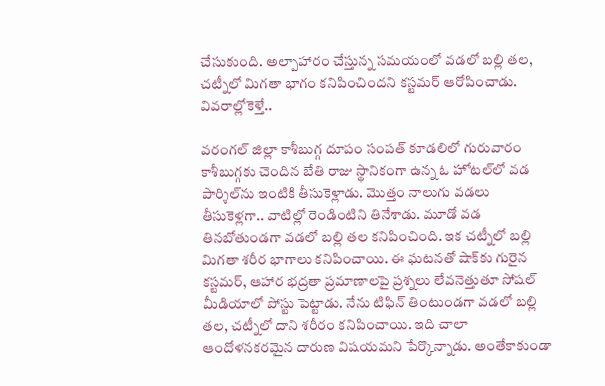చేసుకుంది. అల్పాహారం చేస్తున్న సమయంలో వడలో బల్లి తల, చట్నీలో మిగతా భాగం కనిపించిందని కస్టమర్ ఆరోపించాడు. వివరాల్లోకెళ్తే..

వరంగల్‌ జిల్లా కాశీబుగ్గ దూపం సంపత్‌ కూడలిలో గురువారం కాశీబుగ్గకు చెందిన బేతి రాజు స్థానికంగా ఉన్న ఓ హోటల్‌లో వడ పార్శిల్‌ను ఇంటికి తీసుకెళ్లాడు. మొత్తం నాలుగు వడలు తీసుకెళ్లగా.. వాటిల్లో రెండింటిని తినేశాడు. మూడో వడ తినబోతుండగా వడలో బల్లి తల కనిపించింది. ఇక చట్నీలో బల్లి మిగతా శరీర భాగాలు కనిపించాయి. ఈ ఘటనతో షాక్‌కు గురైన కస్టమర్, ఆహార భద్రతా ప్రమాణాలపై ప్రశ్నలు లేవనెత్తుతూ సోషల్ మీడియాలో పోస్టు పెట్టాడు. నేను టిఫిన్ తింటుండగా వడలో బల్లి తల, చట్నీలో దాని శరీరం కనిపించాయి. ఇది చాలా ఆందోళనకరమైన దారుణ విషయమని పేర్కొన్నాడు. అంతేకాకుండా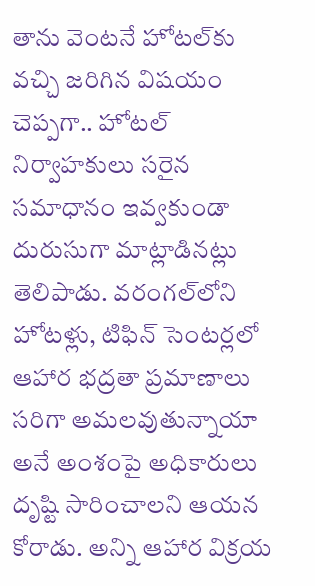తాను వెంటనే హోటల్‌కు వచ్చి జరిగిన విషయం చెప్పగా.. హోటల్‌ నిర్వాహకులు సరైన సమాధానం ఇవ్వకుండా దురుసుగా మాట్లాడినట్లు తెలిపాడు. వరంగల్‌లోని హోటళ్లు, టిఫిన్ సెంటర్లలో ఆహార భద్రతా ప్రమాణాలు సరిగా అమలవుతున్నాయా అనే అంశంపై అధికారులు దృష్టి సారించాలని ఆయన కోరాడు. అన్ని ఆహార విక్రయ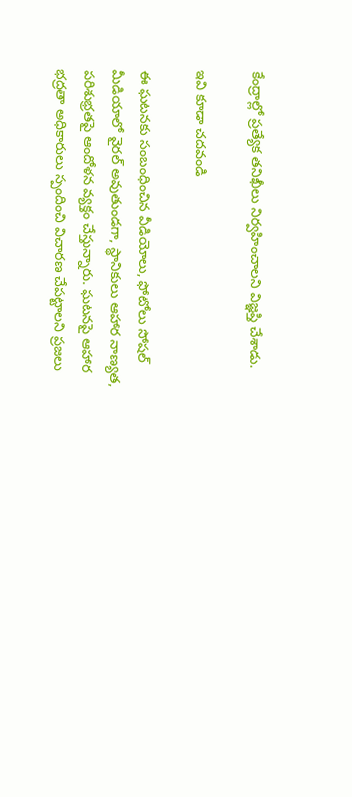కేంద్రాల్లో ప్రత్యేక తనిఖీలు నిర్వహించాలని విజ్ఞప్తి చేశాడు.

ఇవి కూడా చదవండి

ఈ ఘటనకు సంబంధించిన వీడియోలు, ఫోటోలు సోషల్ మీడియాలో వైరల్ అవుతుండగా, స్థానికులు ఆహార నాణ్యత, పరిశుభ్రతపై ఆందోళన వ్యక్తం చేస్తున్నారు. ఘటనపై ఆహార భద్రతా అధికారులు స్పందించి విచారణ చేపట్టాలని ప్రజలు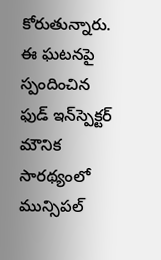కోరుతున్నారు. ఈ ఘటనపై స్పందించిన ఫుడ్‌ ఇన్‌స్పెక్టర్‌ మౌనిక సారథ్యంలో మున్సిపల్‌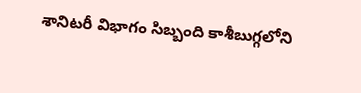శానిటరీ విభాగం సిబ్బంది కాశీబుగ్గలోని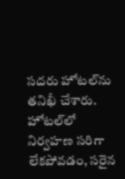సదరు హోటల్‌ను తనిఖీ చేశారు. హోటల్‌లో నిర్వహణ సరిగా లేకపోవడం, సరైన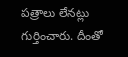పత్రాలు లేనట్లు గుర్తించారు. దీంతో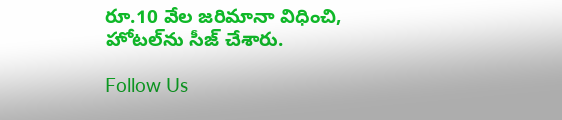రూ.10 వేల జరిమానా విధించి, హోటల్‌ను సీజ్‌ చేశారు.

Follow Us